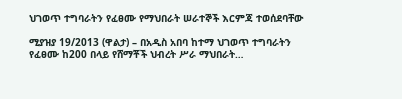ህገወጥ ተግባራትን የፈፀሙ የማህበራት ሠራተኞች እርምጃ ተወሰደባቸው

ሚያዝያ 19/2013 (ዋልታ) – በአዲስ አበባ ከተማ ህገወጥ ተግባራትን የፈፀሙ ከ200 በላይ የሸማቾች ህብረት ሥራ ማህበራት…